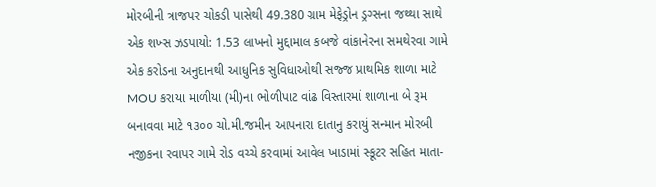મોરબીની ત્રાજપર ચોકડી પાસેથી 49.380 ગ્રામ મેફેડ્રોન ડ્રગ્સના જથ્થા સાથે એક શખ્સ ઝડપાયો: 1.53 લાખનો મુદ્દામાલ કબજે વાંકાનેરના સમથેરવા ગામે એક કરોડના અનુદાનથી આધુનિક સુવિધાઓથી સજ્જ પ્રાથમિક શાળા માટે MOU કરાયા માળીયા (મી)ના ભોળીપાટ વાંઢ વિસ્તારમાં શાળાના બે રૂમ બનાવવા માટે ૧૩૦૦ ચો.મી.જમીન આપનારા દાતાનુ કરાયું સન્માન મોરબી નજીકના રવાપર ગામે રોડ વચ્ચે કરવામાં આવેલ ખાડામાં સ્કૂટર સહિત માતા-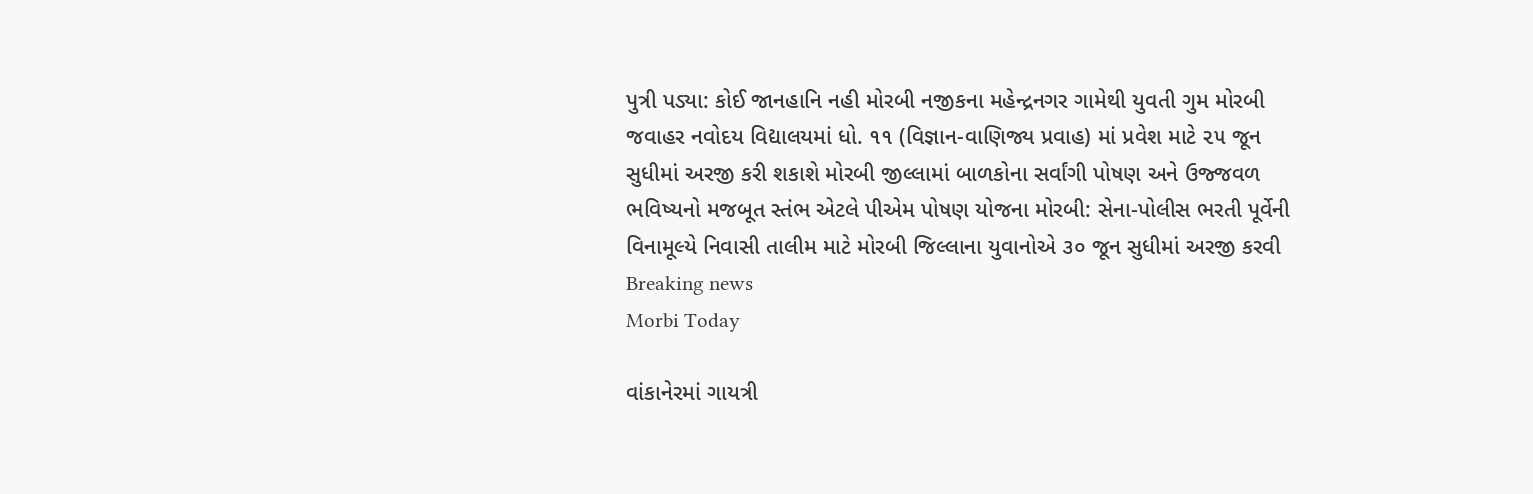પુત્રી પડ્યા: કોઈ જાનહાનિ નહી મોરબી નજીકના મહેન્દ્રનગર ગામેથી યુવતી ગુમ મોરબી જવાહર નવોદય વિદ્યાલયમાં ધો. ૧૧ (વિજ્ઞાન-વાણિજ્ય પ્રવાહ) માં પ્રવેશ માટે ૨૫ જૂન સુધીમાં અરજી કરી શકાશે મોરબી જીલ્લામાં બાળકોના સર્વાંગી પોષણ અને ઉજ્જવળ ભવિષ્યનો મજબૂત સ્તંભ એટલે પીએમ પોષણ યોજના મોરબી: સેના-પોલીસ ભરતી પૂર્વેની વિનામૂલ્યે નિવાસી તાલીમ માટે મોરબી જિલ્લાના યુવાનોએ ૩૦ જૂન સુધીમાં અરજી કરવી
Breaking news
Morbi Today

વાંકાનેરમાં ગાયત્રી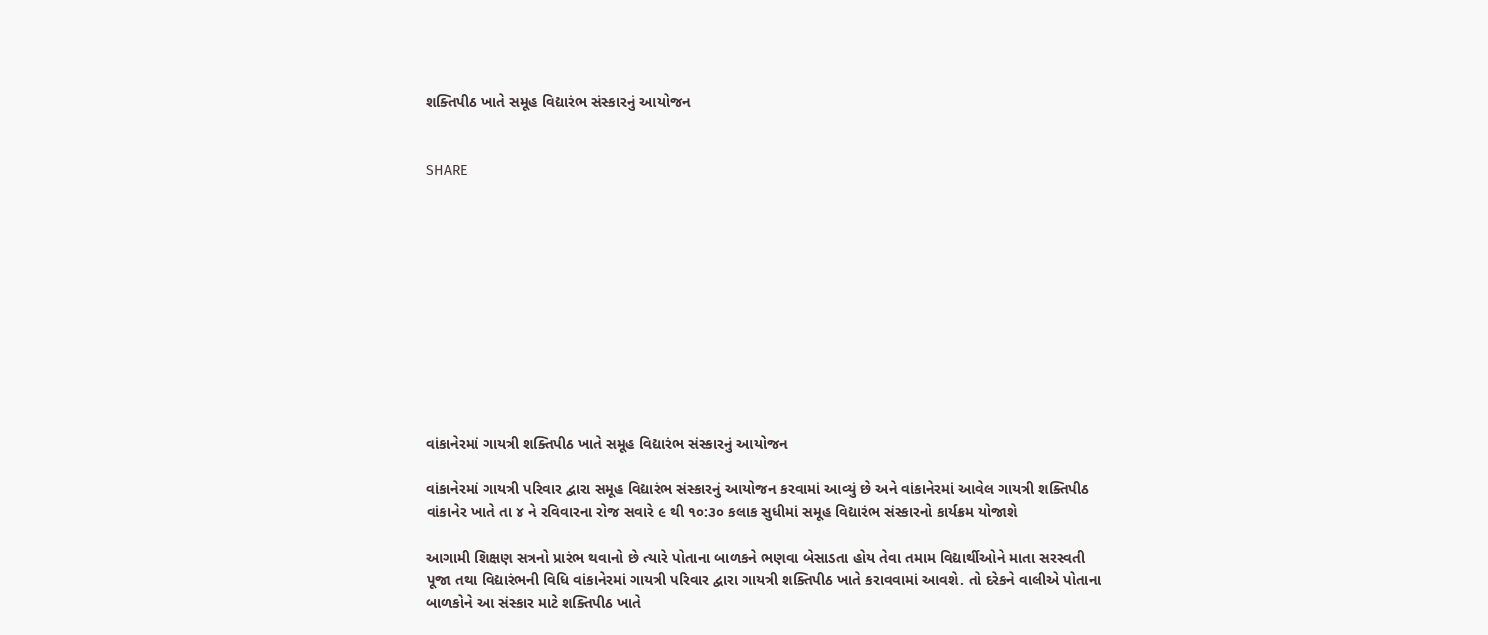શક્તિપીઠ ખાતે સમૂહ વિદ્યારંભ સંસ્કારનું આયોજન


SHARE











વાંકાનેરમાં ગાયત્રી શક્તિપીઠ ખાતે સમૂહ વિદ્યારંભ સંસ્કારનું આયોજન

વાંકાનેરમાં ગાયત્રી પરિવાર દ્વારા સમૂહ વિદ્યારંભ સંસ્કારનું આયોજન કરવામાં આવ્યું છે અને વાંકાનેરમાં આવેલ ગાયત્રી શક્તિપીઠ વાંકાનેર ખાતે તા ૪ ને રવિવારના રોજ સવારે ૯ થી ૧૦:૩૦ કલાક સુધીમાં સમૂહ વિદ્યારંભ સંસ્કારનો કાર્યક્રમ યોજાશે

આગામી શિક્ષણ સત્રનો પ્રારંભ થવાનો છે ત્યારે પોતાના બાળકને ભણવા બેસાડતા હોય તેવા તમામ વિદ્યાર્થીઓને માતા સરસ્વતી પૂજા તથા વિદ્યારંભની વિધિ વાંકાનેરમાં ગાયત્રી પરિવાર દ્વારા ગાયત્રી શક્તિપીઠ ખાતે કરાવવામાં આવશે. તો દરેકને વાલીએ પોતાના બાળકોને આ સંસ્કાર માટે શક્તિપીઠ ખાતે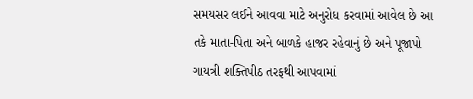સમયસર લઈને આવવા માટે અનુરોધ કરવામાં આવેલ છે આ તકે માતા-પિતા અને બાળકે હાજર રહેવાનું છે અને પૂજાપો ગાયત્રી શક્તિપીઠ તરફથી આપવામાં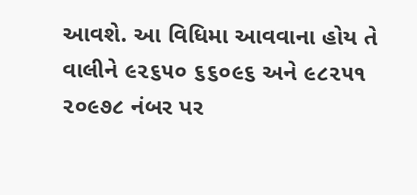આવશે. આ વિધિમા આવવાના હોય તે વાલીને ૯૨૬૫૦ ૬૬૦૯૬ અને ૯૮૨૫૧ ૨૦૯૭૮ નંબર પર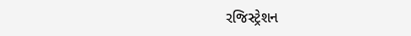રજિસ્ટ્રેશન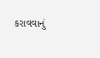કરાવવાનું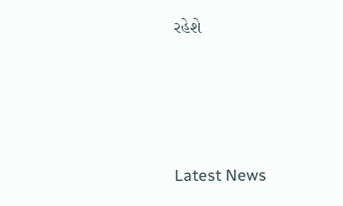રહેશે






Latest News